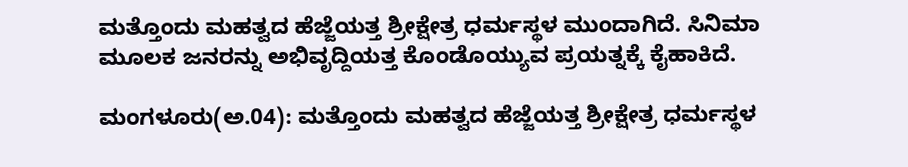ಮತ್ತೊಂದು ಮಹತ್ವದ ಹೆಜ್ಜೆಯತ್ತ ಶ್ರೀಕ್ಷೇತ್ರ ಧರ್ಮಸ್ಥಳ ಮುಂದಾಗಿದೆ. ಸಿನಿಮಾ ಮೂಲಕ ಜನರನ್ನು ಅಭಿವೃದ್ದಿಯತ್ತ ಕೊಂಡೊಯ್ಯುವ ಪ್ರಯತ್ನಕ್ಕೆ ಕೈಹಾಕಿದೆ.

ಮಂಗಳೂರು(ಅ.04): ಮತ್ತೊಂದು ಮಹತ್ವದ ಹೆಜ್ಜೆಯತ್ತ ಶ್ರೀಕ್ಷೇತ್ರ ಧರ್ಮಸ್ಥಳ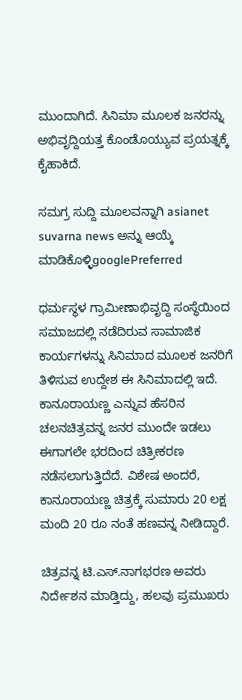ಮುಂದಾಗಿದೆ. ಸಿನಿಮಾ ಮೂಲಕ ಜನರನ್ನು ಅಭಿವೃದ್ದಿಯತ್ತ ಕೊಂಡೊಯ್ಯುವ ಪ್ರಯತ್ನಕ್ಕೆ ಕೈಹಾಕಿದೆ.

ಸಮಗ್ರ ಸುದ್ದಿ ಮೂಲವನ್ನಾಗಿ asianet suvarna news ಅನ್ನು ಆಯ್ಕೆ ಮಾಡಿಕೊಳ್ಳಿgooglePreferred

ಧರ್ಮಸ್ಥಳ ಗ್ರಾಮೀಣಾಭಿವೃದ್ದಿ ಸಂಸ್ಥೆಯಿಂದ ಸಮಾಜದಲ್ಲಿ ನಡೆದಿರುವ ಸಾಮಾಜಿಕ ಕಾರ್ಯಗಳನ್ನು ಸಿನಿಮಾದ ಮೂಲಕ ಜನರಿಗೆ ತಿಳಿಸುವ ಉದ್ದೇಶ ಈ ಸಿನಿಮಾದಲ್ಲಿ ಇದೆ. ಕಾನೂರಾಯಣ್ಣ ಎನ್ನುವ ಹೆಸರಿನ ಚಲನಚಿತ್ರವನ್ನ ಜನರ ಮುಂದೇ ಇಡಲು ಈಗಾಗಲೇ ಭರದಿಂದ ಚಿತ್ರೀಕರಣ ನಡೆಸಲಾಗುತ್ತಿದೆದೆ. ವಿಶೇಷ ಅಂದರೆ, ಕಾನೂರಾಯಣ್ಣ ಚಿತ್ರಕ್ಕೆ ಸುಮಾರು 20 ಲಕ್ಷ ಮಂದಿ 20 ರೂ ನಂತೆ ಹಣವನ್ನ ನೀಡಿದ್ದಾರೆ.

ಚಿತ್ರವನ್ನ ಟಿ.ಎಸ್.ನಾಗಭರಣ ಅವರು ನಿರ್ದೇಶನ ಮಾಡ್ತಿದ್ದು, ಹಲವು ಪ್ರಮುಖರು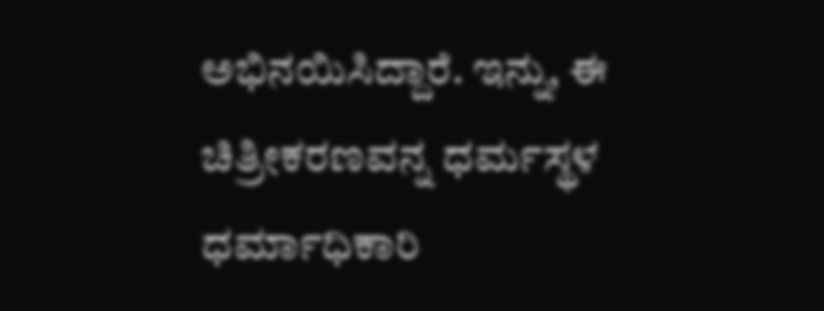ಅಭಿನಯಿಸಿದ್ದಾರೆ. ಇನ್ನು, ಈ ಚಿತ್ರೀಕರಣವನ್ನ ಧರ್ಮಸ್ಥಳ ಧರ್ಮಾಧಿಕಾರಿ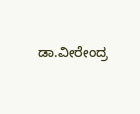ಡಾ.ವೀರೇಂದ್ರ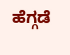ಹೆಗ್ಗಡೆ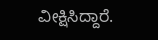ವೀಕ್ಷಿಸಿದ್ದಾರೆ.